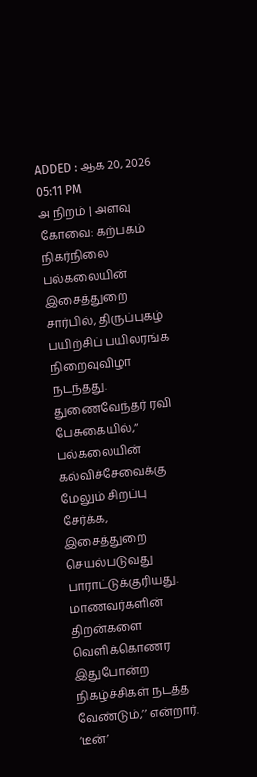ADDED : ஆக 20, 2026 05:11 PM
அ நிறம் | அளவு
கோவை: கற்பகம் நிகர்நிலை பல்கலையின் இசைத்துறை சார்பில், திருப்புகழ் பயிற்சிப் பயிலரங்க நிறைவுவிழா நடந்தது.
துணைவேந்தர் ரவி பேசுகையில்,‘‘ பல்கலையின் கல்விச்சேவைக்கு மேலும் சிறப்பு சேர்க்க, இசைத்துறை செயல்படுவது பாராட்டுக்குரியது. மாணவர்களின் திறன்களை வெளிக்கொணர இதுபோன்ற நிகழ்ச்சிகள் நடத்த வேண்டும்,’’ என்றார்.
‘டீன்’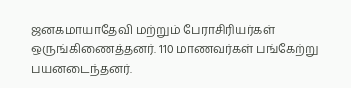ஜனகமாயாதேவி மற்றும் பேராசிரியர்கள் ஒருங்கிணைத்தனர். 110 மாணவர்கள் பங்கேற்று பயனடைந்தனர்.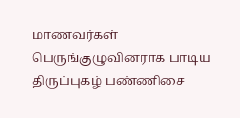மாணவர்கள் பெருங்குழுவினராக பாடிய திருப்புகழ் பண்ணிசை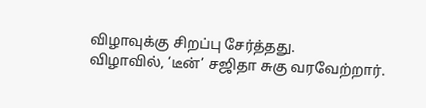விழாவுக்கு சிறப்பு சேர்த்தது.
விழாவில், ‘டீன்’ சஜிதா சுகு வரவேற்றார்.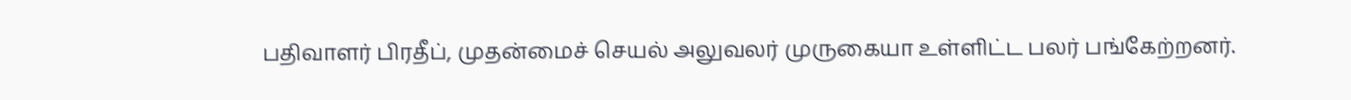பதிவாளர் பிரதீப், முதன்மைச் செயல் அலுவலர் முருகையா உள்ளிட்ட பலர் பங்கேற்றனர்.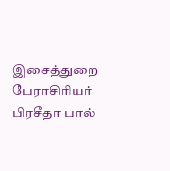இசைத்துறை பேராசிரியர் பிரசீதா பால்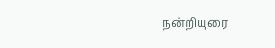நன்றியுரை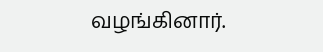வழங்கினார்.